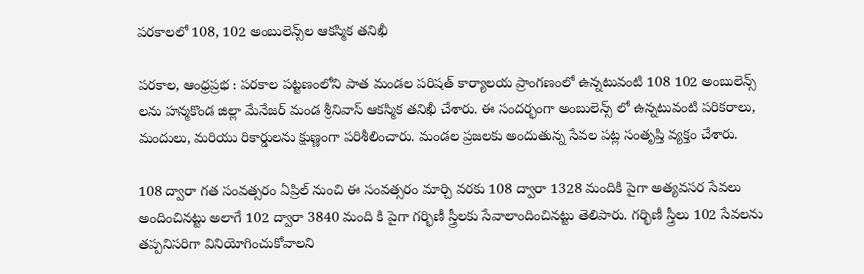పరకాలలో 108, 102 అంబులెన్స్‌ల ఆకస్మిక తనిఖీ

పరకాల, ఆంధ్రప్రభ : పరకాల పట్టణంలోని పాత మండల పరిషత్ కార్యాలయ ప్రాంగణంలో ఉన్నటువంటి 108 102 అంబులెన్స్ లను హన్మకొండ జిల్లా మేనేజర్ మండ శ్రీనివాస్ ఆకస్మిక తనిఖీ చేశారు. ఈ సందర్భంగా అంబులెన్స్ లో ఉన్నటువంటి పరికరాలు, మందులు, మరియు రికార్డులను క్షుణ్ణంగా పరిశీలించారు. మండల ప్రజలకు అందుతున్న సేవల పట్ల సంతృప్తి వ్యక్తం చేశారు.

108 ద్వారా గత సంవత్సరం ఏప్రిల్ నుంచి ఈ సంవత్సరం మార్చి వరకు 108 ద్వారా 1328 మందికి పైగా అత్యవసర సేవలు అందించినట్టు అలాగే 102 ద్వారా 3840 మంది కి పైగా గర్భిణీ స్త్రీలకు సేవాలాందించినట్టు తెలిపారు. గర్భిణీ స్త్రీలు 102 సేవలను తప్పనిసరిగా వినియోగించుకోవాలని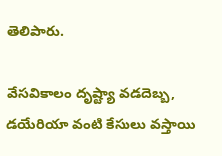తెలిపారు.

వేసవికాలం దృష్ట్యా వడదెబ్బ, డయేరియా వంటి కేసులు వస్తాయి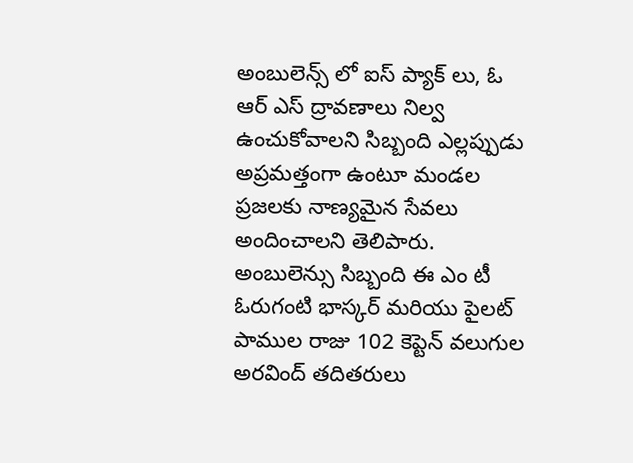అంబులెన్స్ లో ఐస్ ప్యాక్ లు, ఓ ఆర్ ఎస్ ద్రావణాలు నిల్వ ఉంచుకోవాలని సిబ్బంది ఎల్లప్పుడు అప్రమత్తంగా ఉంటూ మండల ప్రజలకు నాణ్యమైన సేవలు అందించాలని తెలిపారు. అంబులెన్సు సిబ్బంది ఈ ఎం టీ ఓరుగంటి భాస్కర్ మరియు పైలట్‌ పాముల రాజు 102 కెప్టెన్ వలుగుల అరవింద్‌ తదితరులు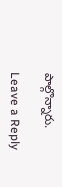పాల్గొన్నారు.

Leave a Reply